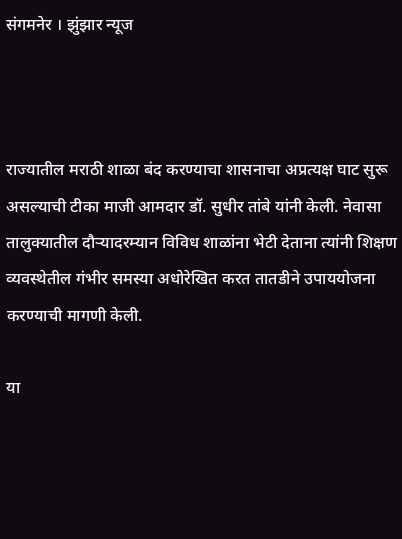संगमनेर । झुंझार न्यूज



राज्यातील मराठी शाळा बंद करण्याचा शासनाचा अप्रत्यक्ष घाट सुरू असल्याची टीका माजी आमदार डॉ. सुधीर तांबे यांनी केली. नेवासा तालुक्यातील दौऱ्यादरम्यान विविध शाळांना भेटी देताना त्यांनी शिक्षण व्यवस्थेतील गंभीर समस्या अधोरेखित करत तातडीने उपाययोजना करण्याची मागणी केली.

या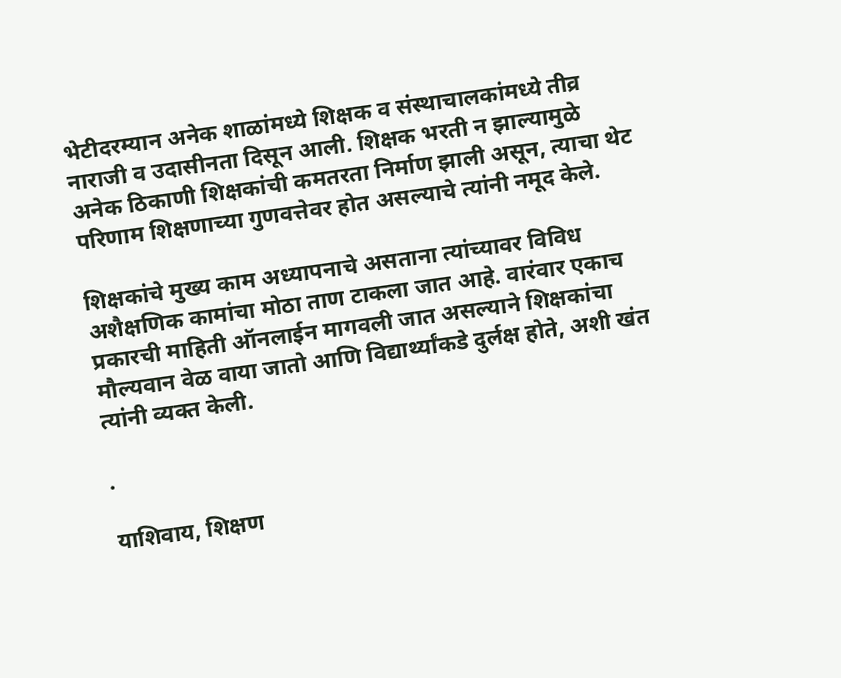भेटीदरम्यान अनेक शाळांमध्ये शिक्षक व संस्थाचालकांमध्ये तीव्र नाराजी व उदासीनता दिसून आली. शिक्षक भरती न झाल्यामुळे अनेक ठिकाणी शिक्षकांची कमतरता निर्माण झाली असून, त्याचा थेट परिणाम शिक्षणाच्या गुणवत्तेवर होत असल्याचे त्यांनी नमूद केले.

शिक्षकांचे मुख्य काम अध्यापनाचे असताना त्यांच्यावर विविध अशैक्षणिक कामांचा मोठा ताण टाकला जात आहे. वारंवार एकाच प्रकारची माहिती ऑनलाईन मागवली जात असल्याने शिक्षकांचा मौल्यवान वेळ वाया जातो आणि विद्यार्थ्यांकडे दुर्लक्ष होते, अशी खंत त्यांनी व्यक्त केली.

.

याशिवाय, शिक्षण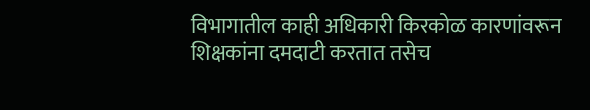विभागातील काही अधिकारी किरकोळ कारणांवरून शिक्षकांना दमदाटी करतात तसेच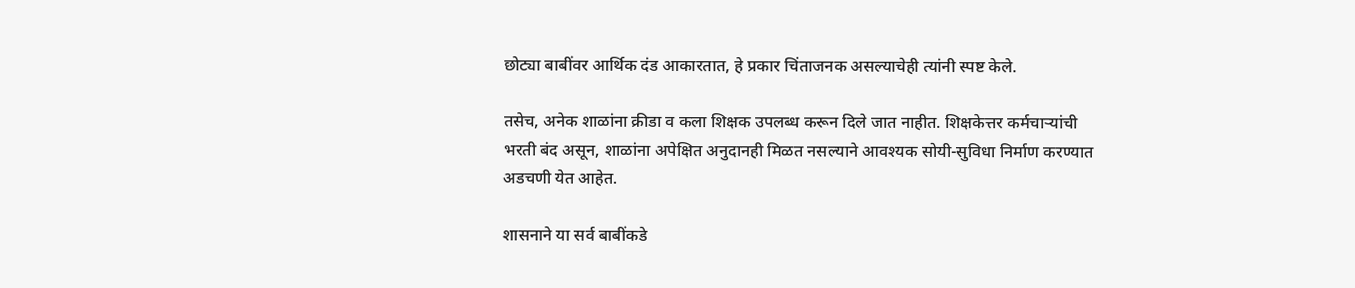छोट्या बाबींवर आर्थिक दंड आकारतात, हे प्रकार चिंताजनक असल्याचेही त्यांनी स्पष्ट केले.

तसेच, अनेक शाळांना क्रीडा व कला शिक्षक उपलब्ध करून दिले जात नाहीत. शिक्षकेत्तर कर्मचाऱ्यांची भरती बंद असून, शाळांना अपेक्षित अनुदानही मिळत नसल्याने आवश्यक सोयी-सुविधा निर्माण करण्यात अडचणी येत आहेत.

शासनाने या सर्व बाबींकडे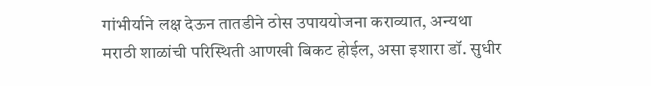गांभीर्याने लक्ष देऊन तातडीने ठोस उपाययोजना कराव्यात, अन्यथा मराठी शाळांची परिस्थिती आणखी बिकट होईल, असा इशारा डॉ. सुधीर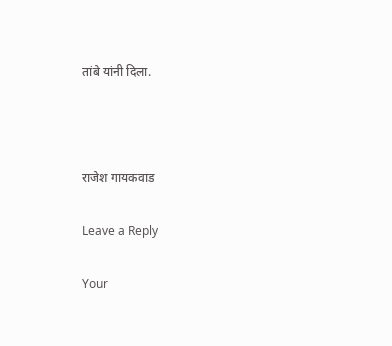तांबे यांनी दिला.



राजेश गायकवाड

Leave a Reply

Your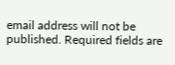email address will not be published. Required fields are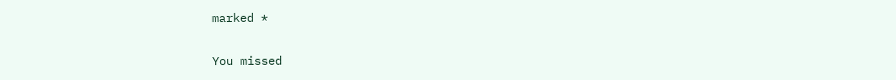marked *

You missed